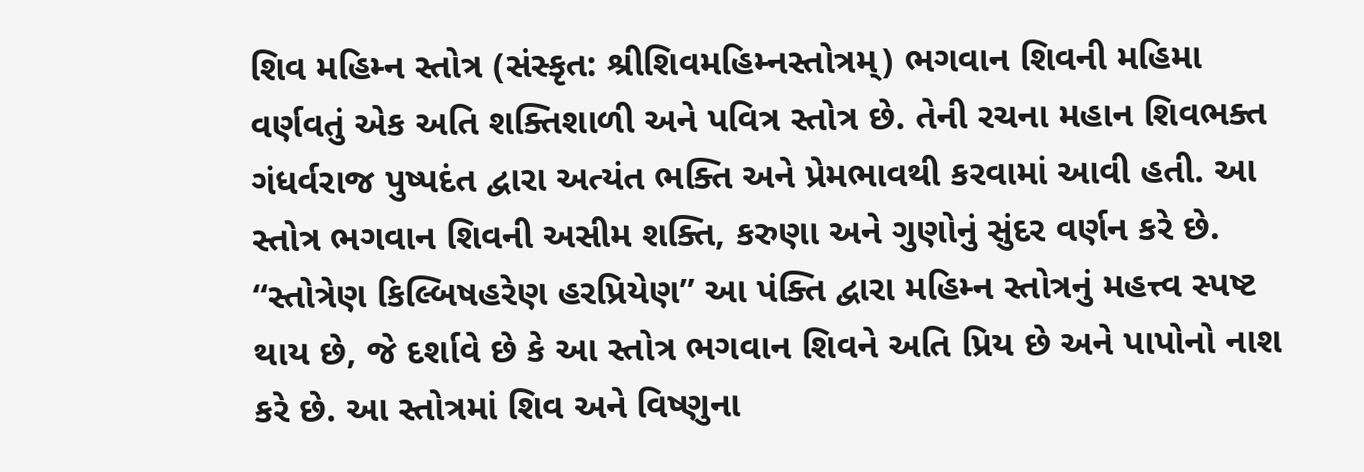શિવ મહિમ્ન સ્તોત્ર (સંસ્કૃત: શ્રીશિવમહિમ્નસ્તોત્રમ્) ભગવાન શિવની મહિમા વર્ણવતું એક અતિ શક્તિશાળી અને પવિત્ર સ્તોત્ર છે. તેની રચના મહાન શિવભક્ત ગંધર્વરાજ પુષ્પદંત દ્વારા અત્યંત ભક્તિ અને પ્રેમભાવથી કરવામાં આવી હતી. આ સ્તોત્ર ભગવાન શિવની અસીમ શક્તિ, કરુણા અને ગુણોનું સુંદર વર્ણન કરે છે.
“સ્તોત્રેણ કિલ્બિષહરેણ હરપ્રિયેણ” આ પંક્તિ દ્વારા મહિમ્ન સ્તોત્રનું મહત્ત્વ સ્પષ્ટ થાય છે, જે દર્શાવે છે કે આ સ્તોત્ર ભગવાન શિવને અતિ પ્રિય છે અને પાપોનો નાશ કરે છે. આ સ્તોત્રમાં શિવ અને વિષ્ણુના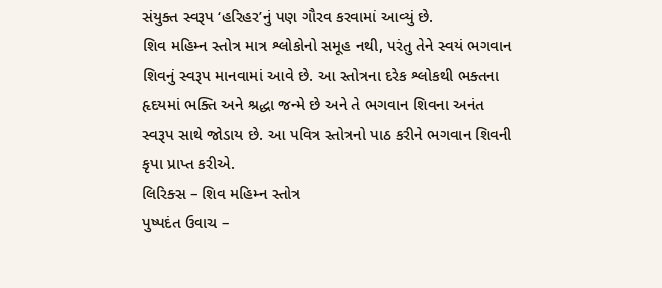સંયુક્ત સ્વરૂપ ‘હરિહર’નું પણ ગૌરવ કરવામાં આવ્યું છે.
શિવ મહિમ્ન સ્તોત્ર માત્ર શ્લોકોનો સમૂહ નથી, પરંતુ તેને સ્વયં ભગવાન શિવનું સ્વરૂપ માનવામાં આવે છે. આ સ્તોત્રના દરેક શ્લોકથી ભક્તના હૃદયમાં ભક્તિ અને શ્રદ્ધા જન્મે છે અને તે ભગવાન શિવના અનંત સ્વરૂપ સાથે જોડાય છે. આ પવિત્ર સ્તોત્રનો પાઠ કરીને ભગવાન શિવની કૃપા પ્રાપ્ત કરીએ.
લિરિક્સ – શિવ મહિમ્ન સ્તોત્ર
પુષ્પદંત ઉવાચ –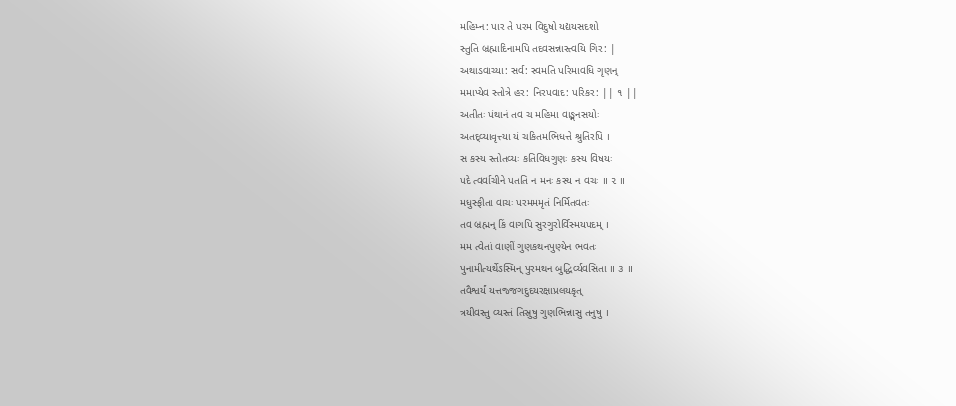મહિમ્ન: પાર તે પરમ વિદુષો યદ્યયસદશો
સ્તુતિ બ્રહ્માદિનામપિ તદવસન્નાસ્ત્વયિ ગિર: |
અથાડવાચ્યા: સર્વ: સ્વમતિ પરિમાવધિ ગૃણન્
મમાપ્યેવ સ્તોત્રે હર: નિરપવાદ: પરિકર: || ૧ ||
અતીતઃ પંથાનં તવ ચ મહિમા વાઙ્મનસયોઃ
અતદ્વ્યાવૃત્ત્યા યં ચકિતમભિધત્તે શ્રુતિરપિ ।
સ કસ્ય સ્તોતવ્યઃ કતિવિધગુણઃ કસ્ય વિષયઃ
પદે ત્વર્વાચીને પતતિ ન મનઃ કસ્ય ન વચઃ ॥ ૨ ॥
મધુસ્ફીતા વાચઃ પરમમમૃતં નિર્મિતવતઃ
તવ બ્રહ્મન્ કિં વાગપિ સુરગુરોર્વિસ્મયપદમ્ ।
મમ ત્વેતાં વાણીં ગુણકથનપુણ્યેન ભવતઃ
પુનામીત્યર્થેઽસ્મિન્ પુરમથન બુદ્ધિર્વ્યવસિતા ॥ ૩ ॥
તવૈશ્વર્યં યત્તજ્જગદુદયરક્ષાપ્રલયકૃત્
ત્રયીવસ્તુ વ્યસ્તં તિસ્રુષુ ગુણભિન્નાસુ તનુષુ ।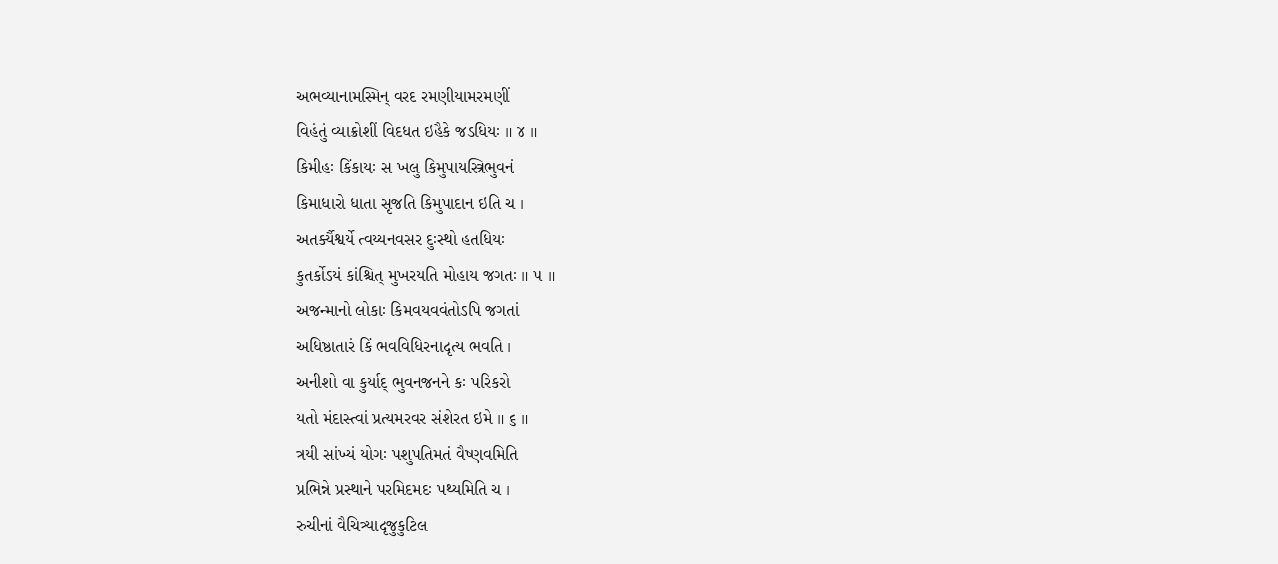અભવ્યાનામસ્મિન્ વરદ રમણીયામરમણીં
વિહંતું વ્યાક્રોશીં વિદધત ઇહૈકે જડધિયઃ ॥ ૪ ॥
કિમીહઃ કિંકાયઃ સ ખલુ કિમુપાયસ્ત્રિભુવનં
કિમાધારો ધાતા સૃજતિ કિમુપાદાન ઇતિ ચ ।
અતર્ક્યૈશ્વર્યે ત્વય્યનવસર દુઃસ્થો હતધિયઃ
કુતર્કોઽયં કાંશ્ચિત્ મુખરયતિ મોહાય જગતઃ ॥ ૫ ॥
અજન્માનો લોકાઃ કિમવયવવંતોઽપિ જગતાં
અધિષ્ઠાતારં કિં ભવવિધિરનાદૃત્ય ભવતિ ।
અનીશો વા કુર્યાદ્ ભુવનજનને કઃ પરિકરો
યતો મંદાસ્ત્વાં પ્રત્યમરવર સંશેરત ઇમે ॥ ૬ ॥
ત્રયી સાંખ્યં યોગઃ પશુપતિમતં વૈષ્ણવમિતિ
પ્રભિન્ને પ્રસ્થાને પરમિદમદઃ પથ્યમિતિ ચ ।
રુચીનાં વૈચિત્ર્યાદૃજુકુટિલ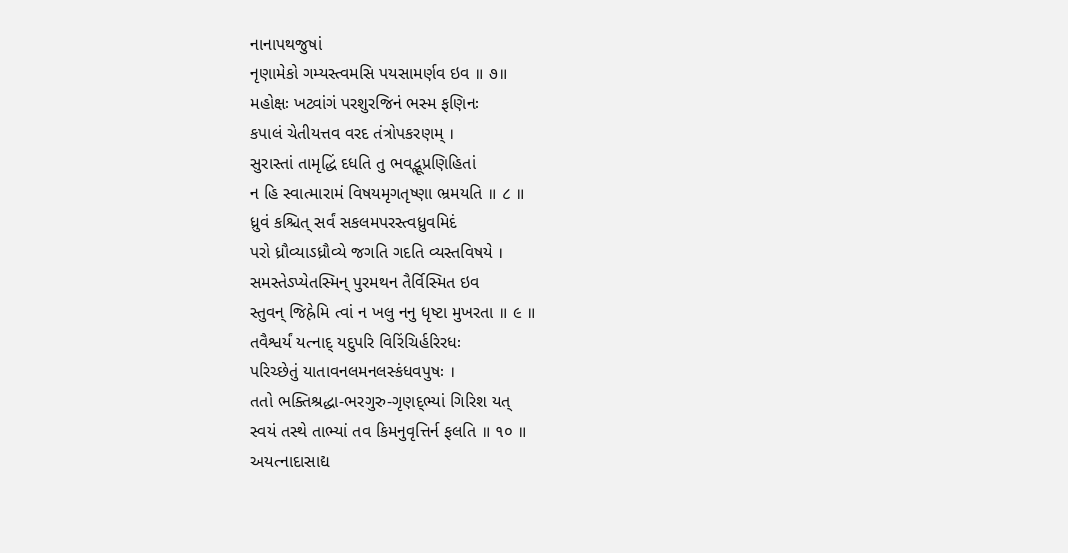નાનાપથજુષાં
નૃણામેકો ગમ્યસ્ત્વમસિ પયસામર્ણવ ઇવ ॥ ૭॥
મહોક્ષઃ ખટ્વાંગં પરશુરજિનં ભસ્મ ફણિનઃ
કપાલં ચેતીયત્તવ વરદ તંત્રોપકરણમ્ ।
સુરાસ્તાં તામૃદ્ધિં દધતિ તુ ભવદ્ભૂપ્રણિહિતાં
ન હિ સ્વાત્મારામં વિષયમૃગતૃષ્ણા ભ્રમયતિ ॥ ૮ ॥
ધ્રુવં કશ્ચિત્ સર્વં સકલમપરસ્ત્વધ્રુવમિદં
પરો ધ્રૌવ્યાઽધ્રૌવ્યે જગતિ ગદતિ વ્યસ્તવિષયે ।
સમસ્તેઽપ્યેતસ્મિન્ પુરમથન તૈર્વિસ્મિત ઇવ
સ્તુવન્ જિહ્રેમિ ત્વાં ન ખલુ નનુ ધૃષ્ટા મુખરતા ॥ ૯ ॥
તવૈશ્વર્યં યત્નાદ્ યદુપરિ વિરિંચિર્હરિરધઃ
પરિચ્છેતું યાતાવનલમનલસ્કંધવપુષઃ ।
તતો ભક્તિશ્રદ્ધા-ભરગુરુ-ગૃણદ્ભ્યાં ગિરિશ યત્
સ્વયં તસ્થે તાભ્યાં તવ કિમનુવૃત્તિર્ન ફલતિ ॥ ૧૦ ॥
અયત્નાદાસાદ્ય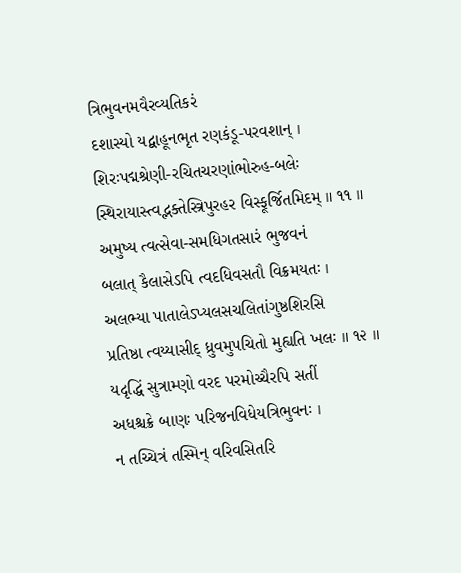ત્રિભુવનમવૈરવ્યતિકરં
દશાસ્યો યદ્બાહૂનભૃત રણકંડૂ-પરવશાન્ ।
શિરઃપદ્મશ્રેણી-રચિતચરણાંભોરુહ-બલેઃ
સ્થિરાયાસ્ત્વદ્ભક્તેસ્ત્રિપુરહર વિસ્ફૂર્જિતમિદમ્ ॥ ૧૧ ॥
અમુષ્ય ત્વત્સેવા-સમધિગતસારં ભુજવનં
બલાત્ કૈલાસેઽપિ ત્વદધિવસતૌ વિક્રમયતઃ ।
અલભ્યા પાતાલેઽપ્યલસચલિતાંગુષ્ઠશિરસિ
પ્રતિષ્ઠા ત્વય્યાસીદ્ ધ્રુવમુપચિતો મુહ્યતિ ખલઃ ॥ ૧૨ ॥
યદૃદ્ધિં સુત્રામ્ણો વરદ પરમોચ્ચૈરપિ સતીં
અધશ્ચક્રે બાણઃ પરિજનવિધેયત્રિભુવનઃ ।
ન તચ્ચિત્રં તસ્મિન્ વરિવસિતરિ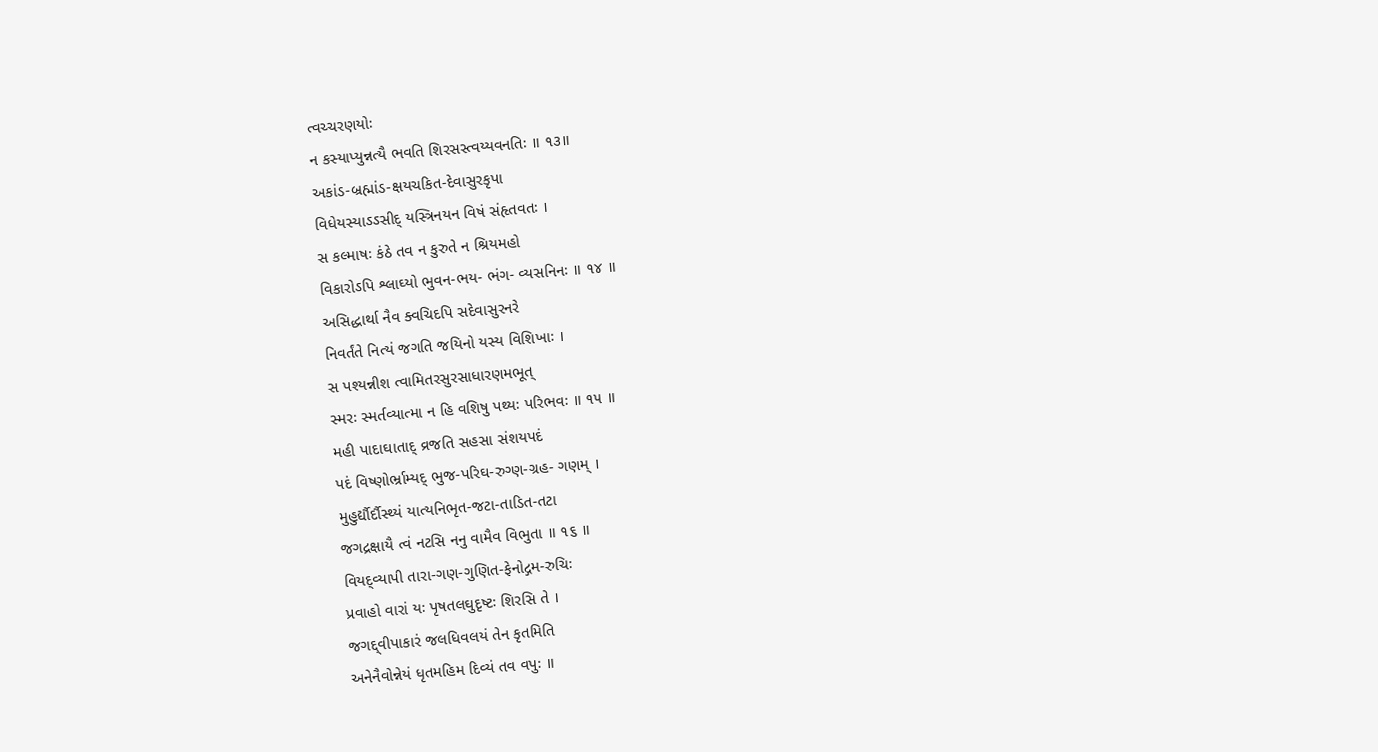ત્વચ્ચરણયોઃ
ન કસ્યાપ્યુન્નત્યૈ ભવતિ શિરસસ્ત્વય્યવનતિઃ ॥ ૧૩॥
અકાંડ-બ્રહ્માંડ-ક્ષયચકિત-દેવાસુરકૃપા
વિધેયસ્યાઽઽસીદ્ યસ્ત્રિનયન વિષં સંહૃતવતઃ ।
સ કલ્માષઃ કંઠે તવ ન કુરુતે ન શ્રિયમહો
વિકારોઽપિ શ્લાઘ્યો ભુવન-ભય- ભંગ- વ્યસનિનઃ ॥ ૧૪ ॥
અસિદ્ધાર્થા નૈવ ક્વચિદપિ સદેવાસુરનરે
નિવર્તંતે નિત્યં જગતિ જયિનો યસ્ય વિશિખાઃ ।
સ પશ્યન્નીશ ત્વામિતરસુરસાધારણમભૂત્
સ્મરઃ સ્મર્તવ્યાત્મા ન હિ વશિષુ પથ્યઃ પરિભવઃ ॥ ૧૫ ॥
મહી પાદાઘાતાદ્ વ્રજતિ સહસા સંશયપદં
પદં વિષ્ણોર્ભ્રામ્યદ્ ભુજ-પરિઘ-રુગ્ણ-ગ્રહ- ગણમ્ ।
મુહુર્દ્યૌર્દૌસ્થ્યં યાત્યનિભૃત-જટા-તાડિત-તટા
જગદ્રક્ષાયૈ ત્વં નટસિ નનુ વામૈવ વિભુતા ॥ ૧૬ ॥
વિયદ્વ્યાપી તારા-ગણ-ગુણિત-ફેનોદ્ગમ-રુચિઃ
પ્રવાહો વારાં યઃ પૃષતલઘુદૃષ્ટઃ શિરસિ તે ।
જગદ્દ્વીપાકારં જલધિવલયં તેન કૃતમિતિ
અનેનૈવોન્નેયં ધૃતમહિમ દિવ્યં તવ વપુઃ ॥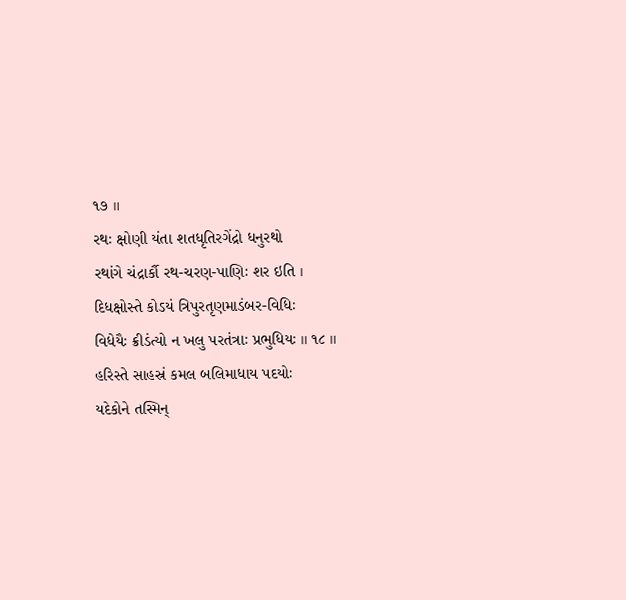૧૭ ॥
રથઃ ક્ષોણી યંતા શતધૃતિરગેંદ્રો ધનુરથો
રથાંગે ચંદ્રાર્કૌ રથ-ચરણ-પાણિઃ શર ઇતિ ।
દિધક્ષોસ્તે કોઽયં ત્રિપુરતૃણમાડંબર-વિધિઃ
વિધેયૈઃ ક્રીડંત્યો ન ખલુ પરતંત્રાઃ પ્રભુધિયઃ ॥ ૧૮ ॥
હરિસ્તે સાહસ્રં કમલ બલિમાધાય પદયોઃ
યદેકોને તસ્મિન્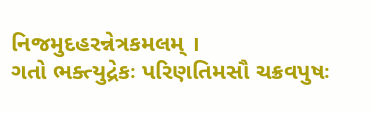નિજમુદહરન્નેત્રકમલમ્ ।
ગતો ભક્ત્યુદ્રેકઃ પરિણતિમસૌ ચક્રવપુષઃ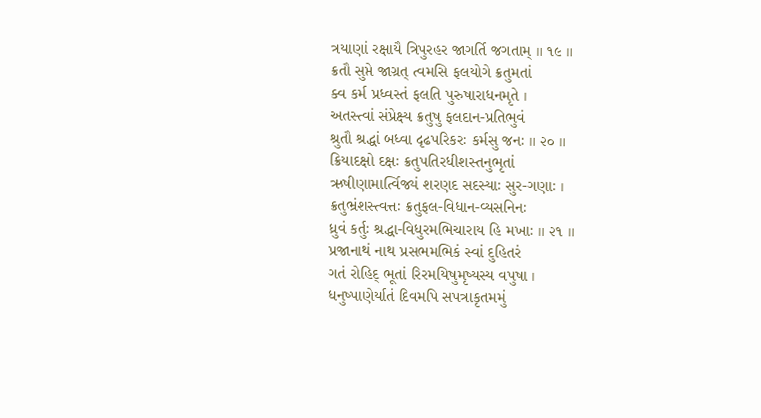ત્રયાણાં રક્ષાયૈ ત્રિપુરહર જાગર્તિ જગતામ્ ॥ ૧૯ ॥
ક્રતૌ સુપ્તે જાગ્રત્ ત્વમસિ ફલયોગે ક્રતુમતાં
ક્વ કર્મ પ્રધ્વસ્તં ફલતિ પુરુષારાધનમૃતે ।
અતસ્ત્વાં સંપ્રેક્ષ્ય ક્રતુષુ ફલદાન-પ્રતિભુવં
શ્રુતૌ શ્રદ્ધાં બધ્વા દૃઢપરિકરઃ કર્મસુ જનઃ ॥ ૨૦ ॥
ક્રિયાદક્ષો દક્ષઃ ક્રતુપતિરધીશસ્તનુભૃતાં
ઋષીણામાર્ત્વિજ્યં શરણદ સદસ્યાઃ સુર-ગણાઃ ।
ક્રતુભ્રંશસ્ત્વત્તઃ ક્રતુફલ-વિધાન-વ્યસનિનઃ
ધ્રુવં કર્તુઃ શ્રદ્ધા-વિધુરમભિચારાય હિ મખાઃ ॥ ૨૧ ॥
પ્રજાનાથં નાથ પ્રસભમભિકં સ્વાં દુહિતરં
ગતં રોહિદ્ ભૂતાં રિરમયિષુમૃષ્યસ્ય વપુષા ।
ધનુષ્પાણેર્યાતં દિવમપિ સપત્રાકૃતમમું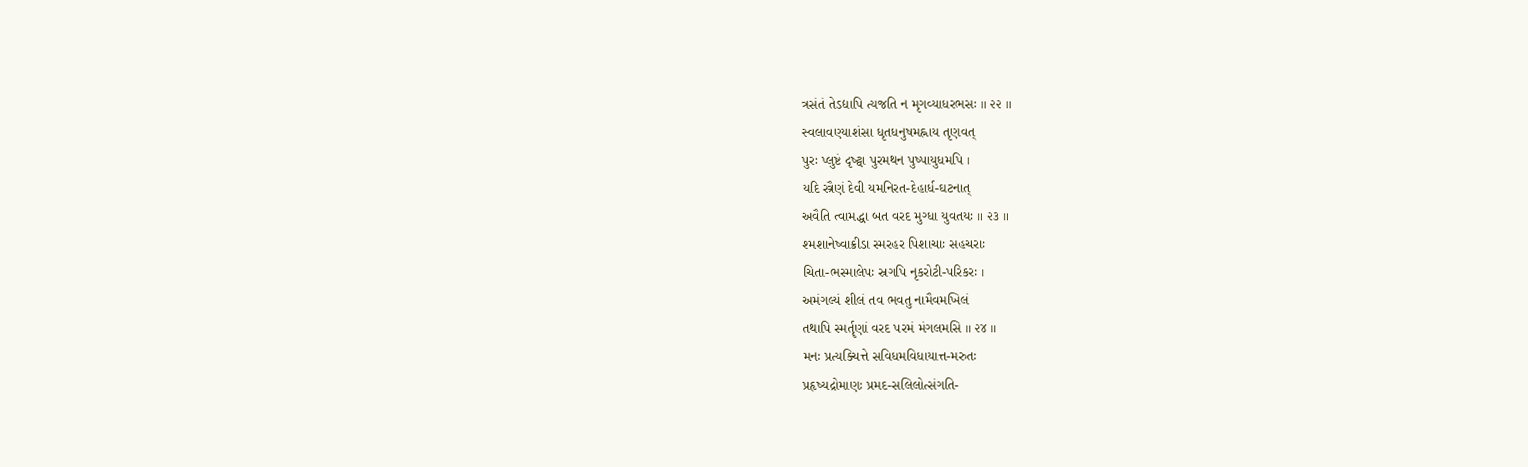ત્રસંતં તેઽદ્યાપિ ત્યજતિ ન મૃગવ્યાધરભસઃ ॥ ૨૨ ॥
સ્વલાવણ્યાશંસા ધૃતધનુષમહ્નાય તૃણવત્
પુરઃ પ્લુષ્ટં દૃષ્ટ્વા પુરમથન પુષ્પાયુધમપિ ।
યદિ સ્ત્રૈણં દેવી યમનિરત-દેહાર્ધ-ઘટનાત્
અવૈતિ ત્વામદ્ધા બત વરદ મુગ્ધા યુવતયઃ ॥ ૨૩ ॥
શ્મશાનેષ્વાક્રીડા સ્મરહર પિશાચાઃ સહચરાઃ
ચિતા-ભસ્માલેપઃ સ્રગપિ નૃકરોટી-પરિકરઃ ।
અમંગલ્યં શીલં તવ ભવતુ નામૈવમખિલં
તથાપિ સ્મર્તૄણાં વરદ પરમં મંગલમસિ ॥ ૨૪ ॥
મનઃ પ્રત્યક્ચિત્તે સવિધમવિધાયાત્ત-મરુતઃ
પ્રહૃષ્યદ્રોમાણઃ પ્રમદ-સલિલોત્સંગતિ-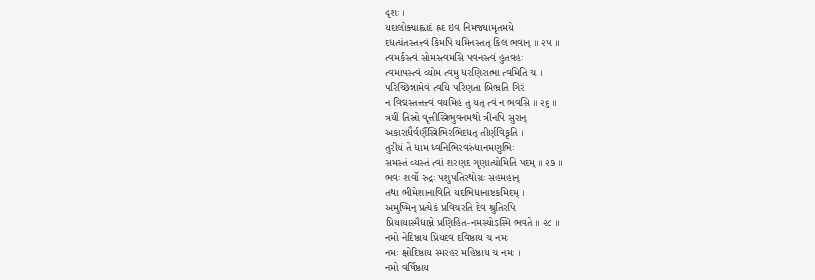દૃશઃ ।
યદાલોક્યાહ્લાદં હ્રદ ઇવ નિમજ્યામૃતમયે
દધત્યંતસ્તત્ત્વં કિમપિ યમિનસ્તત્ કિલ ભવાન્ ॥ ૨૫ ॥
ત્વમર્કસ્ત્વં સોમસ્ત્વમસિ પવનસ્ત્વં હુતવહઃ
ત્વમાપસ્ત્વં વ્યોમ ત્વમુ ધરણિરાત્મા ત્વમિતિ ચ ।
પરિચ્છિન્નામેવં ત્વયિ પરિણતા બિભ્રતિ ગિરં
ન વિદ્મસ્તત્તત્ત્વં વયમિહ તુ યત્ ત્વં ન ભવસિ ॥ ૨૬ ॥
ત્રયીં તિસ્રો વૃત્તીસ્ત્રિભુવનમથો ત્રીનપિ સુરાન્
અકારાદ્યૈર્વર્ણૈસ્ત્રિભિરભિદધત્ તીર્ણવિકૃતિ ।
તુરીયં તે ધામ ધ્વનિભિરવરુંધાનમણુભિઃ
સમસ્તં વ્યસ્તં ત્વાં શરણદ ગૃણાત્યોમિતિ પદમ્ ॥ ૨૭ ॥
ભવઃ શર્વો રુદ્રઃ પશુપતિરથોગ્રઃ સહમહાન્
તથા ભીમેશાનાવિતિ યદભિધાનાષ્ટકમિદમ્ ।
અમુષ્મિન્ પ્રત્યેકં પ્રવિચરતિ દેવ શ્રુતિરપિ
પ્રિયાયાસ્મૈધામ્ને પ્રણિહિત-નમસ્યોઽસ્મિ ભવતે ॥ ૨૮ ॥
નમો નેદિષ્ઠાય પ્રિયદવ દવિષ્ઠાય ચ નમઃ
નમઃ ક્ષોદિષ્ઠાય સ્મરહર મહિષ્ઠાય ચ નમઃ ।
નમો વર્ષિષ્ઠાય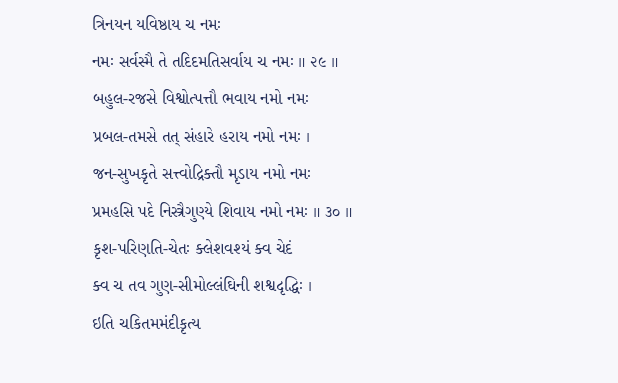ત્રિનયન યવિષ્ઠાય ચ નમઃ
નમઃ સર્વસ્મૈ તે તદિદમતિસર્વાય ચ નમઃ ॥ ૨૯ ॥
બહુલ-રજસે વિશ્વોત્પત્તૌ ભવાય નમો નમઃ
પ્રબલ-તમસે તત્ સંહારે હરાય નમો નમઃ ।
જન-સુખકૃતે સત્ત્વોદ્રિક્તૌ મૃડાય નમો નમઃ
પ્રમહસિ પદે નિસ્ત્રૈગુણ્યે શિવાય નમો નમઃ ॥ ૩૦ ॥
કૃશ-પરિણતિ-ચેતઃ ક્લેશવશ્યં ક્વ ચેદં
ક્વ ચ તવ ગુણ-સીમોલ્લંઘિની શશ્વદૃદ્ધિઃ ।
ઇતિ ચકિતમમંદીકૃત્ય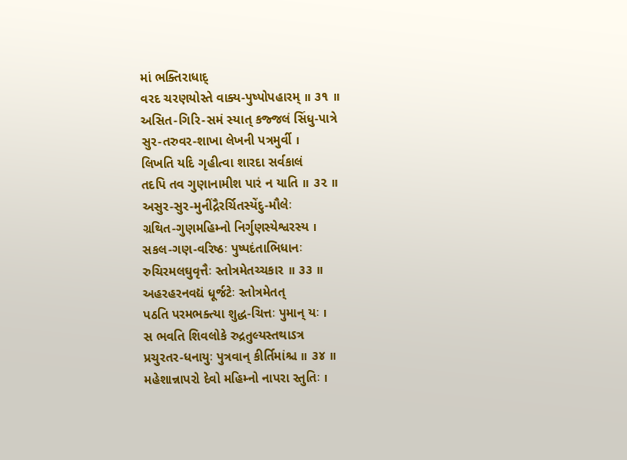માં ભક્તિરાધાદ્
વરદ ચરણયોસ્તે વાક્ય-પુષ્પોપહારમ્ ॥ ૩૧ ॥
અસિત-ગિરિ-સમં સ્યાત્ કજ્જલં સિંધુ-પાત્રે
સુર-તરુવર-શાખા લેખની પત્રમુર્વી ।
લિખતિ યદિ ગૃહીત્વા શારદા સર્વકાલં
તદપિ તવ ગુણાનામીશ પારં ન યાતિ ॥ ૩૨ ॥
અસુર-સુર-મુનીંદ્રૈરર્ચિતસ્યેંદુ-મૌલેઃ
ગ્રથિત-ગુણમહિમ્નો નિર્ગુણસ્યેશ્વરસ્ય ।
સકલ-ગણ-વરિષ્ઠઃ પુષ્પદંતાભિધાનઃ
રુચિરમલઘુવૃત્તૈઃ સ્તોત્રમેતચ્ચકાર ॥ ૩૩ ॥
અહરહરનવદ્યં ધૂર્જટેઃ સ્તોત્રમેતત્
પઠતિ પરમભક્ત્યા શુદ્ધ-ચિત્તઃ પુમાન્ યઃ ।
સ ભવતિ શિવલોકે રુદ્રતુલ્યસ્તથાઽત્ર
પ્રચુરતર-ધનાયુઃ પુત્રવાન્ કીર્તિમાંશ્ચ ॥ ૩૪ ॥
મહેશાન્નાપરો દેવો મહિમ્નો નાપરા સ્તુતિઃ ।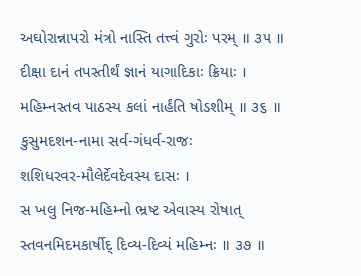અઘોરાન્નાપરો મંત્રો નાસ્તિ તત્ત્વં ગુરોઃ પરમ્ ॥ ૩૫ ॥
દીક્ષા દાનં તપસ્તીર્થં જ્ઞાનં યાગાદિકાઃ ક્રિયાઃ ।
મહિમ્નસ્તવ પાઠસ્ય કલાં નાર્હંતિ ષોડશીમ્ ॥ ૩૬ ॥
કુસુમદશન-નામા સર્વ-ગંધર્વ-રાજઃ
શશિધરવર-મૌલેર્દેવદેવસ્ય દાસઃ ।
સ ખલુ નિજ-મહિમ્નો ભ્રષ્ટ એવાસ્ય રોષાત્
સ્તવનમિદમકાર્ષીદ્ દિવ્ય-દિવ્યં મહિમ્નઃ ॥ ૩૭ ॥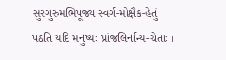સુરગુરુમભિપૂજ્ય સ્વર્ગ-મોક્ષૈક-હેતું
પઠતિ યદિ મનુષ્યઃ પ્રાંજલિર્નાન્ય-ચેતાઃ ।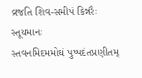વ્રજતિ શિવ-સમીપં કિન્નરૈઃ સ્તૂયમાનઃ
સ્તવનમિદમમોઘં પુષ્પદંતપ્રણીતમ્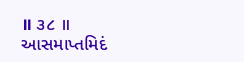॥ ૩૮ ॥
આસમાપ્તમિદં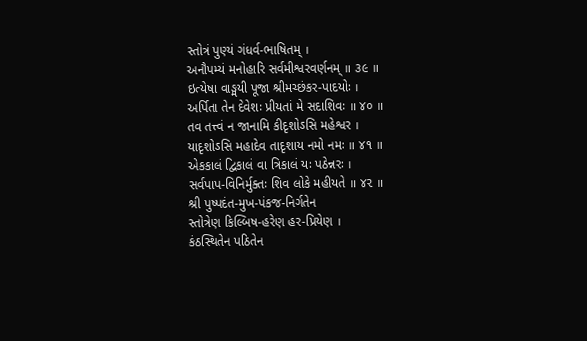સ્તોત્રં પુણ્યં ગંધર્વ-ભાષિતમ્ ।
અનૌપમ્યં મનોહારિ સર્વમીશ્વરવર્ણનમ્ ॥ ૩૯ ॥
ઇત્યેષા વાઙ્મયી પૂજા શ્રીમચ્છંકર-પાદયોઃ ।
અર્પિતા તેન દેવેશઃ પ્રીયતાં મે સદાશિવઃ ॥ ૪૦ ॥
તવ તત્ત્વં ન જાનામિ કીદૃશોઽસિ મહેશ્વર ।
યાદૃશોઽસિ મહાદેવ તાદૃશાય નમો નમઃ ॥ ૪૧ ॥
એકકાલં દ્વિકાલં વા ત્રિકાલં યઃ પઠેન્નરઃ ।
સર્વપાપ-વિનિર્મુક્તઃ શિવ લોકે મહીયતે ॥ ૪૨ ॥
શ્રી પુષ્પદંત-મુખ-પંકજ-નિર્ગતેન
સ્તોત્રેણ કિલ્બિષ-હરેણ હર-પ્રિયેણ ।
કંઠસ્થિતેન પઠિતેન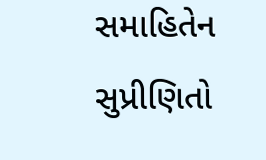સમાહિતેન
સુપ્રીણિતો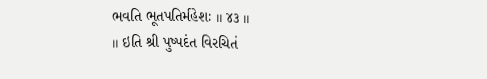ભવતિ ભૂતપતિર્મહેશઃ ॥ ૪૩ ॥
॥ ઇતિ શ્રી પુષ્પદંત વિરચિતં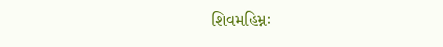શિવમહિમ્નઃ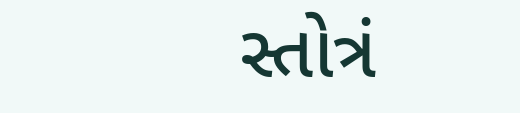સ્તોત્રં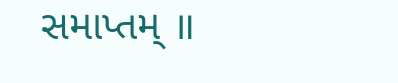સમાપ્તમ્ ॥